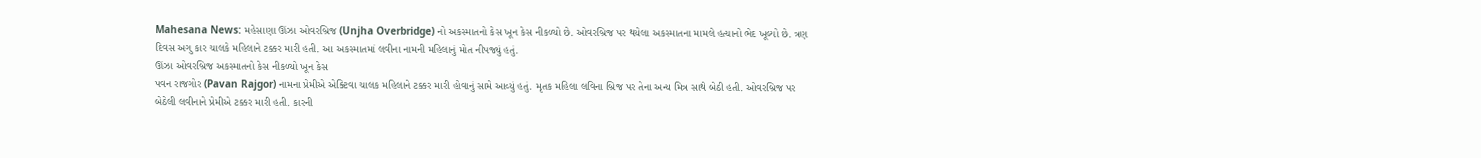Mahesana News: મહેસાણા ઊંઝા ઓવરબ્રિજ (Unjha Overbridge) નો અકસ્માતનો કેસ ખૂન કેસ નીકળ્યો છે. ઓવરબ્રિજ પર થયેલા અકસ્માતના મામલે હત્યાનો ભેદ ખૂલ્યો છે. ત્રણ દિવસ અગુ કાર ચાલકે મહિલાને ટક્કર મારી હતી. આ અકસ્માતમાં લવીના નામની મહિલાનું મોત નીપજ્યું હતું.
ઊંઝા ઓવરબ્રિજ અકસ્માતનો કેસ નીકળ્યો ખૂન કેસ
પવન રાજગોર (Pavan Rajgor) નામના પ્રેમીએ એક્ટિવા ચાલક મહિલાને ટક્કર મારી હોવાનું સામે આવ્યું હતું. મૃતક મહિલા લવિના બ્રિજ પર તેના અન્ય મિત્ર સાથે બેઠી હતી. ઓવરબ્રિજ પર બેઠેલી લવીનાને પ્રેમીએ ટક્કર મારી હતી. કારની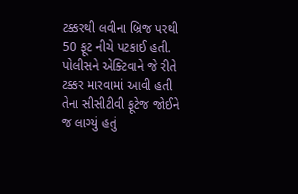ટક્કરથી લવીના બ્રિજ પરથી 50 ફૂટ નીચે પટકાઈ હતી.
પોલીસને એક્ટિવાને જે રીતે ટક્કર મારવામાં આવી હતી તેના સીસીટીવી ફૂટેજ જોઈને જ લાગ્યું હતું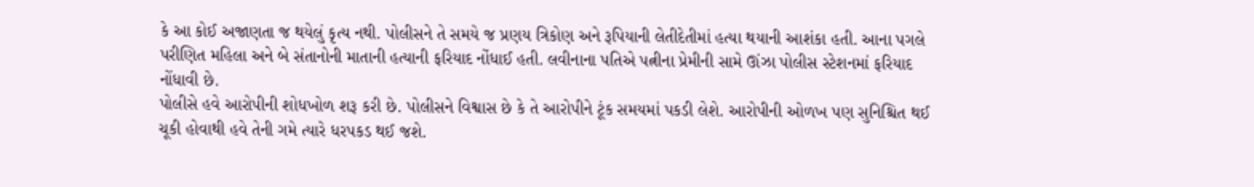કે આ કોઈ અજાણતા જ થયેલું કૃત્ય નથી. પોલીસને તે સમયે જ પ્રણય ત્રિકોણ અને રૂપિયાની લેતીદેતીમાં હત્યા થયાની આશંકા હતી. આના પગલે પરીણિત મહિલા અને બે સંતાનોની માતાની હત્યાની ફરિયાદ નોંધાઈ હતી. લવીનાના પતિએ પત્નીના પ્રેમીની સામે ઊંઝા પોલીસ સ્ટેશનમાં ફરિયાદ નોંધાવી છે.
પોલીસે હવે આરોપીની શોધખોળ શરૂ કરી છે. પોલીસને વિશ્વાસ છે કે તે આરોપીને ટૂંક સમયમાં પકડી લેશે. આરોપીની ઓળખ પણ સુનિશ્ચિત થઈ ચૂકી હોવાથી હવે તેની ગમે ત્યારે ધરપકડ થઈ જશે.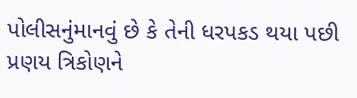પોલીસનુંમાનવું છે કે તેની ધરપકડ થયા પછી પ્રણય ત્રિકોણને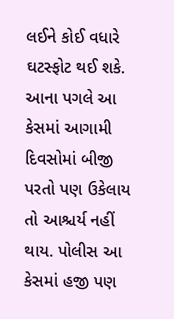લઈને કોઈ વધારે ઘટસ્ફોટ થઈ શકે. આના પગલે આ કેસમાં આગામી દિવસોમાં બીજી પરતો પણ ઉકેલાય તો આશ્ચર્ય નહીં થાય. પોલીસ આ કેસમાં હજી પણ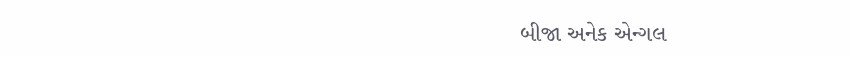બીજા અનેક એન્ગલ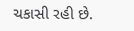ચકાસી રહી છે.